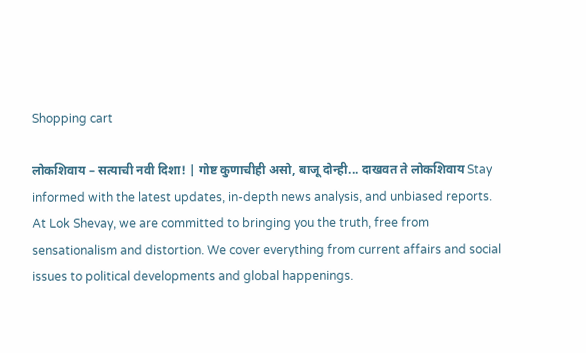Shopping cart

लोकशिवाय – सत्याची नवी दिशा! | गोष्ट कुणाचीही असो, बाजू दोन्ही... दाखवत ते लोकशिवाय Stay informed with the latest updates, in-depth news analysis, and unbiased reports. At Lok Shevay, we are committed to bringing you the truth, free from sensationalism and distortion. We cover everything from current affairs and social issues to political developments and global happenings.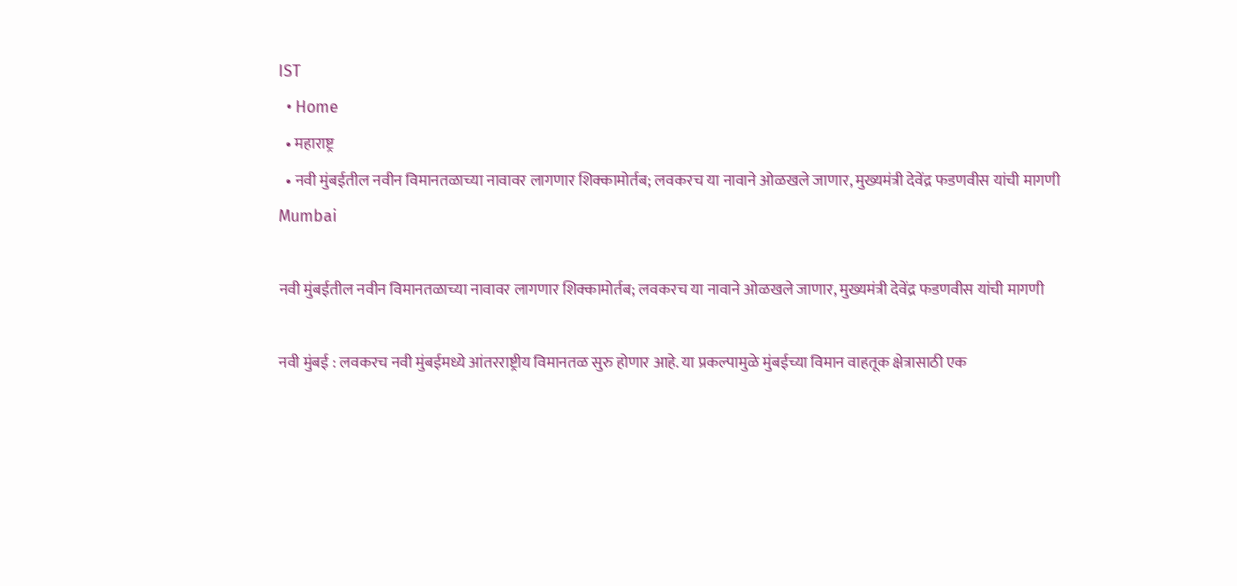IST
  • Home
  • महाराष्ट्र
  • नवी मुंबईतील नवीन विमानतळाच्या नावावर लागणार शिक्कामोर्तब; लवकरच या नावाने ओळखले जाणार, मुख्यमंत्री देवेंद्र फडणवीस यांची मागणी
Mumbai

नवी मुंबईतील नवीन विमानतळाच्या नावावर लागणार शिक्कामोर्तब; लवकरच या नावाने ओळखले जाणार, मुख्यमंत्री देवेंद्र फडणवीस यांची मागणी

नवी मुंबई : लवकरच नवी मुंबईमध्ये आंतरराष्ट्रीय विमानतळ सुरु होणार आहे. या प्रकल्पामुळे मुंबईच्या विमान वाहतूक क्षेत्रासाठी एक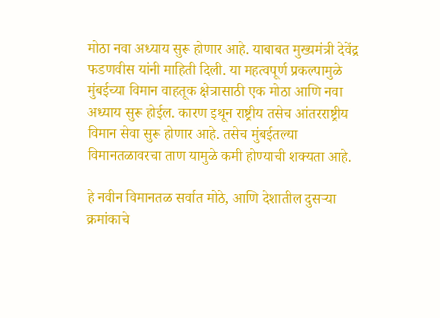मोठा नवा अध्याय सुरू होणार आहे. याबाबत मुख्यमंत्री देवेंद्र फडणवीस यांनी माहिती दिली. या महत्वपूर्ण प्रकल्पामुळे मुंबईच्या विमान वाहतूक क्षेत्रासाठी एक मोठा आणि नवा अध्याय सुरू होईल. कारण इथून राष्ट्रीय तसेच आंतरराष्ट्रीय विमान सेवा सुरू होणार आहे. तसेच मुंबईतल्या विमानतळावरचा ताण यामुळे कमी होण्याची शक्यता आहे.

हे नवीन विमानतळ सर्वात मोठे, आणि देशातील दुसऱ्या क्रमांकाचे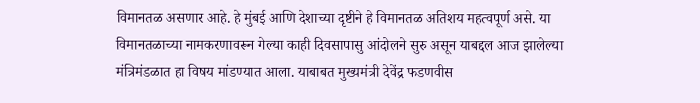विमानतळ असणार आहे. हे मुंबई आणि देशाच्या दृष्टीने हे विमानतळ अतिशय महत्वपूर्ण असे. या विमानतळाच्या नामकरणावरून गेल्या काही दिवसापासु आंदोलने सुरु असून याबद्दल आज झालेल्या मंत्रिमंडळात हा विषय मांडण्यात आला. याबाबत मुख्यमंत्री देवेंद्र फडणवीस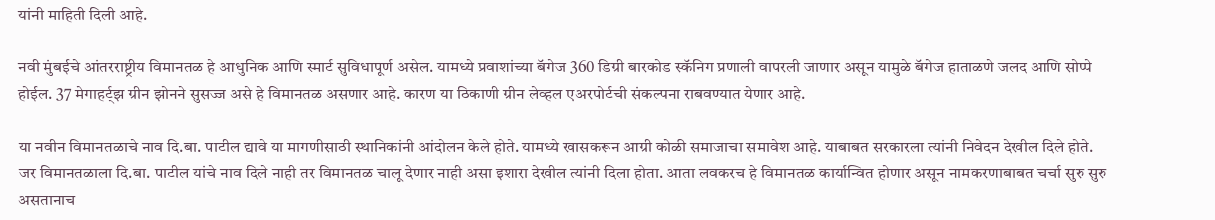यांनी माहिती दिली आहे.

नवी मुंबईचे आंतरराष्ट्रीय विमानतळ हे आधुनिक आणि स्मार्ट सुविधापूर्ण असेल. यामध्ये प्रवाशांच्या बॅगेज 360 डिग्री बारकोड स्कॅनिग प्रणाली वापरली जाणार असून यामुळे बॅगेज हाताळणे जलद आणि सोप्पे होईल. 37 मेगाहर्ट्झ ग्रीन झोनने सुसज्ज असे हे विमानतळ असणार आहे. कारण या ठिकाणी ग्रीन लेव्हल एअरपोर्टची संकल्पना राबवण्यात येणार आहे.

या नवीन विमानतळाचे नाव दि.बा. पाटील द्यावे या मागणीसाठी स्थानिकांनी आंदोलन केले होते. यामध्ये खासकरून आग्री कोळी समाजाचा समावेश आहे. याबाबत सरकारला त्यांनी निवेदन देखील दिले होते. जर विमानतळाला दि.बा. पाटील यांचे नाव दिले नाही तर विमानतळ चालू देणार नाही असा इशारा देखील त्यांनी दिला होता. आता लवकरच हे विमानतळ कार्यान्वित होणार असून नामकरणाबाबत चर्चा सुरु सुरु असतानाच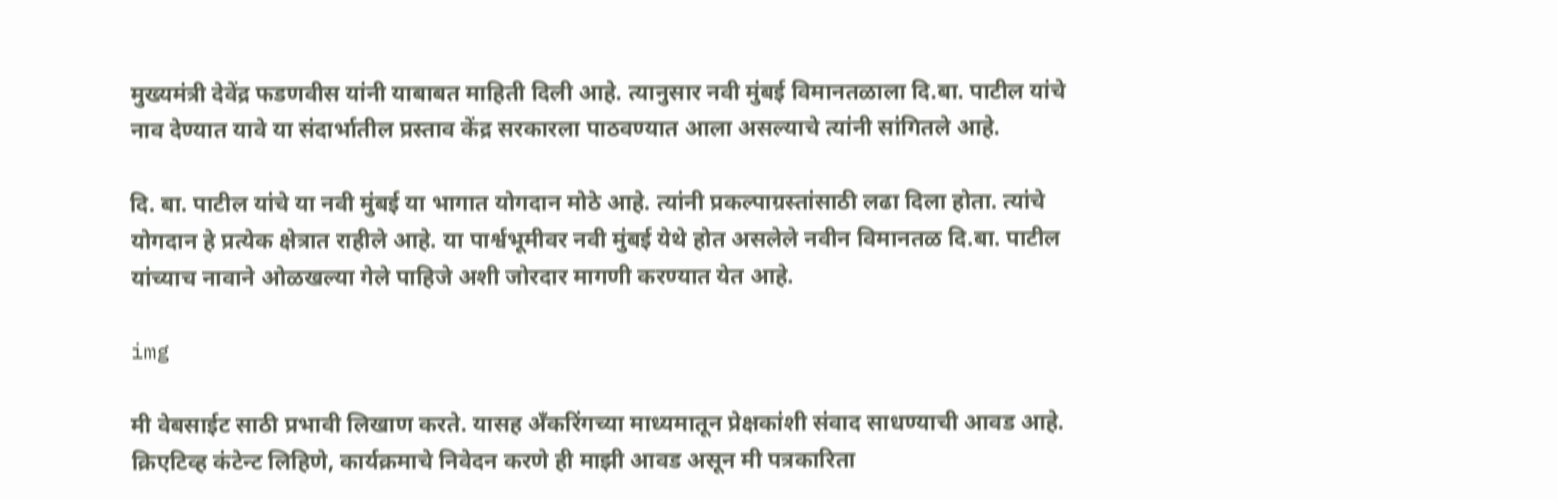मुख्यमंत्री देवेंद्र फडणवीस यांनी याबाबत माहिती दिली आहे. त्यानुसार नवी मुंबई विमानतळाला दि.बा. पाटील यांचे नाव देण्यात यावे या संदार्भातील प्रस्ताव केंद्र सरकारला पाठवण्यात आला असल्याचे त्यांनी सांगितले आहे.

दि. बा. पाटील यांचे या नवी मुंबई या भागात योगदान मोठे आहे. त्यांनी प्रकल्पाग्रस्तांसाठी लढा दिला होता. त्यांचे योगदान हे प्रत्येक क्षेत्रात राहीले आहे. या पार्श्वभूमीवर नवी मुंबई येथे होत असलेले नवीन विमानतळ दि.बा. पाटील यांच्याच नावाने ओळखल्या गेले पाहिजे अशी जोरदार मागणी करण्यात येत आहे.

img

मी वेबसाईट साठी प्रभावी लिखाण करते. यासह अँकरिंगच्या माध्यमातून प्रेक्षकांशी संवाद साधण्याची आवड आहे. क्रिएटिव्ह कंटेन्ट लिहिणे, कार्यक्रमाचे निवेदन करणे ही माझी आवड असून मी पत्रकारिता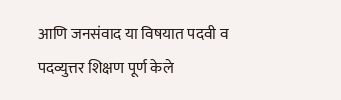आणि जनसंवाद या विषयात पदवी व पदव्युत्तर शिक्षण पूर्ण केले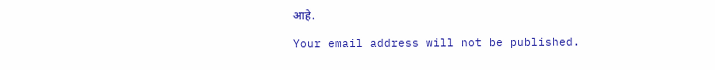आहे.

Your email address will not be published.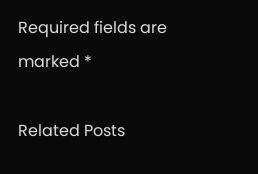Required fields are marked *

Related Posts